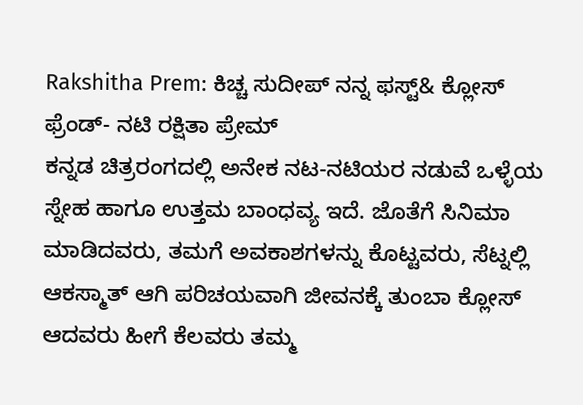Rakshitha Prem: ಕಿಚ್ಚ ಸುದೀಪ್ ನನ್ನ ಫಸ್ಟ್& ಕ್ಲೋಸ್ ಫ್ರೆಂಡ್- ನಟಿ ರಕ್ಷಿತಾ ಪ್ರೇಮ್
ಕನ್ನಡ ಚಿತ್ರರಂಗದಲ್ಲಿ ಅನೇಕ ನಟ-ನಟಿಯರ ನಡುವೆ ಒಳ್ಳೆಯ ಸ್ನೇಹ ಹಾಗೂ ಉತ್ತಮ ಬಾಂಧವ್ಯ ಇದೆ. ಜೊತೆಗೆ ಸಿನಿಮಾ ಮಾಡಿದವರು, ತಮಗೆ ಅವಕಾಶಗಳನ್ನು ಕೊಟ್ಟವರು, ಸೆಟ್ನಲ್ಲಿ ಆಕಸ್ಮಾತ್ ಆಗಿ ಪರಿಚಯವಾಗಿ ಜೀವನಕ್ಕೆ ತುಂಬಾ ಕ್ಲೋಸ್ ಆದವರು ಹೀಗೆ ಕೆಲವರು ತಮ್ಮ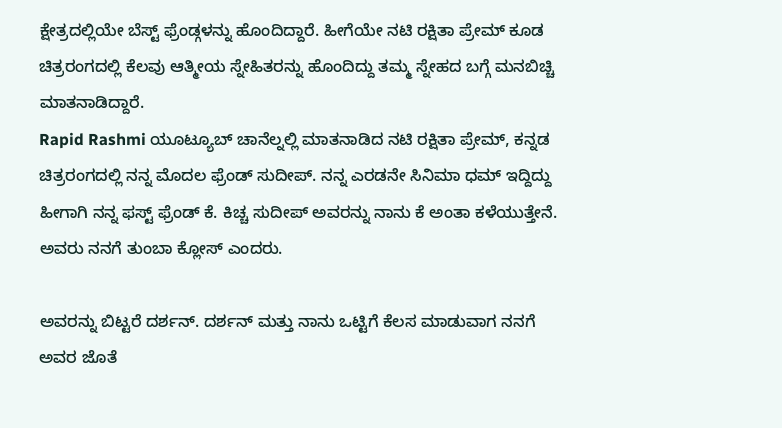ಕ್ಷೇತ್ರದಲ್ಲಿಯೇ ಬೆಸ್ಟ್ ಫ್ರೆಂಡ್ಗಳನ್ನು ಹೊಂದಿದ್ದಾರೆ. ಹೀಗೆಯೇ ನಟಿ ರಕ್ಷಿತಾ ಪ್ರೇಮ್ ಕೂಡ ಚಿತ್ರರಂಗದಲ್ಲಿ ಕೆಲವು ಆತ್ಮೀಯ ಸ್ನೇಹಿತರನ್ನು ಹೊಂದಿದ್ದು ತಮ್ಮ ಸ್ನೇಹದ ಬಗ್ಗೆ ಮನಬಿಚ್ಚಿ ಮಾತನಾಡಿದ್ದಾರೆ.
Rapid Rashmi ಯೂಟ್ಯೂಬ್ ಚಾನೆಲ್ನಲ್ಲಿ ಮಾತನಾಡಿದ ನಟಿ ರಕ್ಷಿತಾ ಪ್ರೇಮ್, ಕನ್ನಡ ಚಿತ್ರರಂಗದಲ್ಲಿ ನನ್ನ ಮೊದಲ ಫ್ರೆಂಡ್ ಸುದೀಪ್. ನನ್ನ ಎರಡನೇ ಸಿನಿಮಾ ಧಮ್ ಇದ್ದಿದ್ದು ಹೀಗಾಗಿ ನನ್ನ ಫಸ್ಟ್ ಫ್ರೆಂಡ್ ಕೆ. ಕಿಚ್ಚ ಸುದೀಪ್ ಅವರನ್ನು ನಾನು ಕೆ ಅಂತಾ ಕಳೆಯುತ್ತೇನೆ. ಅವರು ನನಗೆ ತುಂಬಾ ಕ್ಲೋಸ್ ಎಂದರು.

ಅವರನ್ನು ಬಿಟ್ಟರೆ ದರ್ಶನ್. ದರ್ಶನ್ ಮತ್ತು ನಾನು ಒಟ್ಟಿಗೆ ಕೆಲಸ ಮಾಡುವಾಗ ನನಗೆ ಅವರ ಜೊತೆ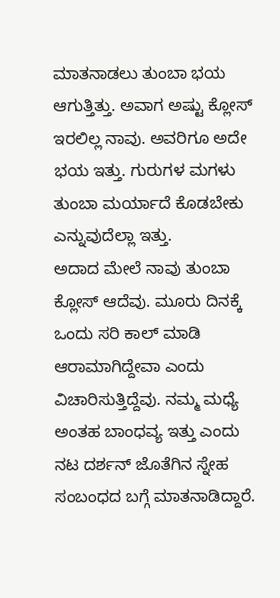ಮಾತನಾಡಲು ತುಂಬಾ ಭಯ ಆಗುತ್ತಿತ್ತು. ಅವಾಗ ಅಷ್ಟು ಕ್ಲೋಸ್ ಇರಲಿಲ್ಲ ನಾವು. ಅವರಿಗೂ ಅದೇ ಭಯ ಇತ್ತು. ಗುರುಗಳ ಮಗಳು ತುಂಬಾ ಮರ್ಯಾದೆ ಕೊಡಬೇಕು ಎನ್ನುವುದೆಲ್ಲಾ ಇತ್ತು.
ಅದಾದ ಮೇಲೆ ನಾವು ತುಂಬಾ ಕ್ಲೋಸ್ ಆದೆವು. ಮೂರು ದಿನಕ್ಕೆ ಒಂದು ಸರಿ ಕಾಲ್ ಮಾಡಿ ಆರಾಮಾಗಿದ್ದೇವಾ ಎಂದು ವಿಚಾರಿಸುತ್ತಿದ್ದೆವು. ನಮ್ಮ ಮಧ್ಯೆ ಅಂತಹ ಬಾಂಧವ್ಯ ಇತ್ತು ಎಂದು ನಟ ದರ್ಶನ್ ಜೊತೆಗಿನ ಸ್ನೇಹ ಸಂಬಂಧದ ಬಗ್ಗೆ ಮಾತನಾಡಿದ್ದಾರೆ.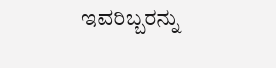ಇವರಿಬ್ಬರನ್ನು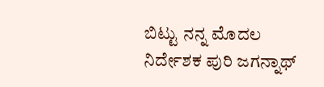ಬಿಟ್ಟು ನನ್ನ ಮೊದಲ ನಿರ್ದೇಶಕ ಪುರಿ ಜಗನ್ನಾಥ್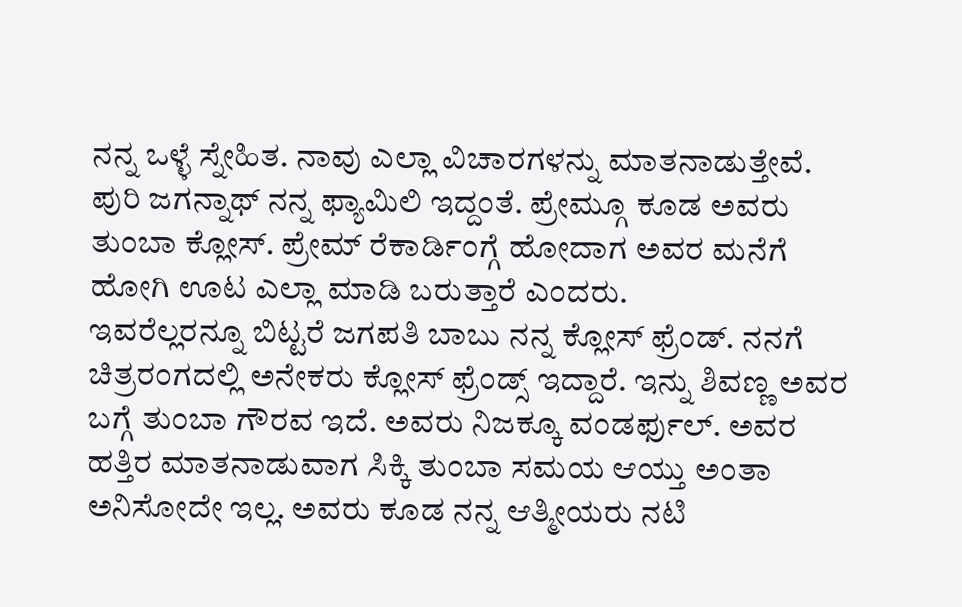ನನ್ನ ಒಳ್ಳೆ ಸ್ನೇಹಿತ. ನಾವು ಎಲ್ಲಾ ವಿಚಾರಗಳನ್ನು ಮಾತನಾಡುತ್ತೇವೆ. ಪುರಿ ಜಗನ್ನಾಥ್ ನನ್ನ ಫ್ಯಾಮಿಲಿ ಇದ್ದಂತೆ. ಪ್ರೇಮ್ಗೂ ಕೂಡ ಅವರು ತುಂಬಾ ಕ್ಲೋಸ್. ಪ್ರೇಮ್ ರೆಕಾರ್ಡಿಂಗ್ಗೆ ಹೋದಾಗ ಅವರ ಮನೆಗೆ ಹೋಗಿ ಊಟ ಎಲ್ಲಾ ಮಾಡಿ ಬರುತ್ತಾರೆ ಎಂದರು.
ಇವರೆಲ್ಲರನ್ನೂ ಬಿಟ್ಟರೆ ಜಗಪತಿ ಬಾಬು ನನ್ನ ಕ್ಲೋಸ್ ಫ್ರೆಂಡ್. ನನಗೆ ಚಿತ್ರರಂಗದಲ್ಲಿ ಅನೇಕರು ಕ್ಲೋಸ್ ಫ್ರೆಂಡ್ಸ್ ಇದ್ದಾರೆ. ಇನ್ನು ಶಿವಣ್ಣ ಅವರ ಬಗ್ಗೆ ತುಂಬಾ ಗೌರವ ಇದೆ. ಅವರು ನಿಜಕ್ಕೂ ವಂಡರ್ಫುಲ್. ಅವರ ಹತ್ತಿರ ಮಾತನಾಡುವಾಗ ಸಿಕ್ಕಿ ತುಂಬಾ ಸಮಯ ಆಯ್ತು ಅಂತಾ ಅನಿಸೋದೇ ಇಲ್ಲ. ಅವರು ಕೂಡ ನನ್ನ ಆತ್ಮೀಯರು ನಟಿ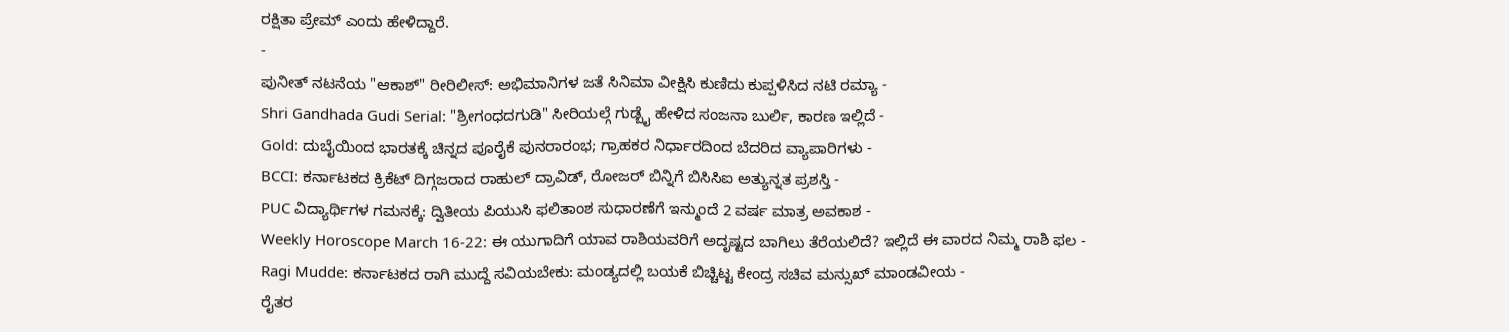ರಕ್ಷಿತಾ ಪ್ರೇಮ್ ಎಂದು ಹೇಳಿದ್ದಾರೆ.
-
ಪುನೀತ್ ನಟನೆಯ "ಆಕಾಶ್" ರೀರಿಲೀಸ್: ಅಭಿಮಾನಿಗಳ ಜತೆ ಸಿನಿಮಾ ವೀಕ್ಷಿಸಿ ಕುಣಿದು ಕುಪ್ಪಳಿಸಿದ ನಟಿ ರಮ್ಯಾ -
Shri Gandhada Gudi Serial: "ಶ್ರೀಗಂಧದಗುಡಿ" ಸೀರಿಯಲ್ಗೆ ಗುಡ್ಬೈ ಹೇಳಿದ ಸಂಜನಾ ಬುರ್ಲಿ, ಕಾರಣ ಇಲ್ಲಿದೆ -
Gold: ದುಬೈಯಿಂದ ಭಾರತಕ್ಕೆ ಚಿನ್ನದ ಪೂರೈಕೆ ಪುನರಾರಂಭ; ಗ್ರಾಹಕರ ನಿರ್ಧಾರದಿಂದ ಬೆದರಿದ ವ್ಯಾಪಾರಿಗಳು -
BCCI: ಕರ್ನಾಟಕದ ಕ್ರಿಕೆಟ್ ದಿಗ್ಗಜರಾದ ರಾಹುಲ್ ದ್ರಾವಿಡ್, ರೋಜರ್ ಬಿನ್ನಿಗೆ ಬಿಸಿಸಿಐ ಅತ್ಯುನ್ನತ ಪ್ರಶಸ್ತಿ -
PUC ವಿದ್ಯಾರ್ಥಿಗಳ ಗಮನಕ್ಕೆ: ದ್ವಿತೀಯ ಪಿಯುಸಿ ಫಲಿತಾಂಶ ಸುಧಾರಣೆಗೆ ಇನ್ಮುಂದೆ 2 ವರ್ಷ ಮಾತ್ರ ಅವಕಾಶ -
Weekly Horoscope March 16-22: ಈ ಯುಗಾದಿಗೆ ಯಾವ ರಾಶಿಯವರಿಗೆ ಅದೃಷ್ಟದ ಬಾಗಿಲು ತೆರೆಯಲಿದೆ? ಇಲ್ಲಿದೆ ಈ ವಾರದ ನಿಮ್ಮ ರಾಶಿ ಫಲ -
Ragi Mudde: ಕರ್ನಾಟಕದ ರಾಗಿ ಮುದ್ದೆ ಸವಿಯಬೇಕು: ಮಂಡ್ಯದಲ್ಲಿ ಬಯಕೆ ಬಿಚ್ಚಿಟ್ಟ ಕೇಂದ್ರ ಸಚಿವ ಮನ್ಸುಖ್ ಮಾಂಡವೀಯ -
ರೈತರ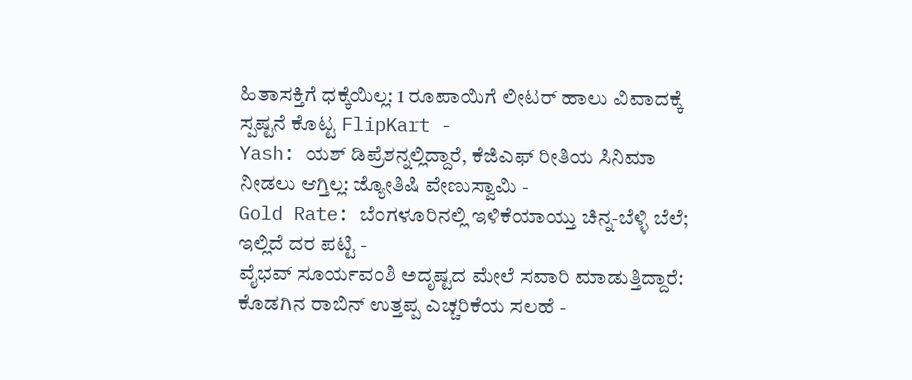ಹಿತಾಸಕ್ತಿಗೆ ಧಕ್ಕೆಯಿಲ್ಲ: 1 ರೂಪಾಯಿಗೆ ಲೀಟರ್ ಹಾಲು ವಿವಾದಕ್ಕೆ ಸ್ಪಷ್ಟನೆ ಕೊಟ್ಟ FlipKart -
Yash: ಯಶ್ ಡಿಪ್ರೆಶನ್ನಲ್ಲಿದ್ದಾರೆ, ಕೆಜಿಎಫ್ ರೀತಿಯ ಸಿನಿಮಾ ನೀಡಲು ಆಗ್ತಿಲ್ಲ: ಜ್ಯೋತಿಷಿ ವೇಣುಸ್ವಾಮಿ -
Gold Rate: ಬೆಂಗಳೂರಿನಲ್ಲಿ ಇಳಿಕೆಯಾಯ್ತು ಚಿನ್ನ-ಬೆಳ್ಳಿ ಬೆಲೆ; ಇಲ್ಲಿದೆ ದರ ಪಟ್ಟಿ -
ವೈಭವ್ ಸೂರ್ಯವಂಶಿ ಅದೃಷ್ಟದ ಮೇಲೆ ಸವಾರಿ ಮಾಡುತ್ತಿದ್ದಾರೆ: ಕೊಡಗಿನ ರಾಬಿನ್ ಉತ್ತಪ್ಪ ಎಚ್ಚರಿಕೆಯ ಸಲಹೆ -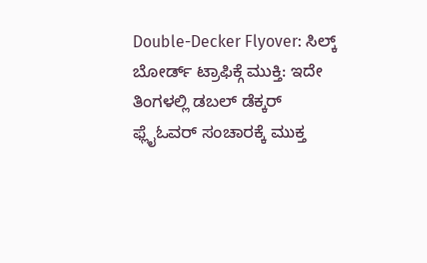Double-Decker Flyover: ಸಿಲ್ಕ್ ಬೋರ್ಡ್ ಟ್ರಾಫಿಕ್ಗೆ ಮುಕ್ತಿ: ಇದೇ ತಿಂಗಳಲ್ಲಿ ಡಬಲ್ ಡೆಕ್ಕರ್ ಫ್ಲೈಓವರ್ ಸಂಚಾರಕ್ಕೆ ಮುಕ್ತ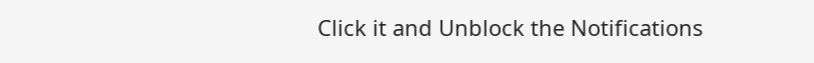Click it and Unblock the Notifications